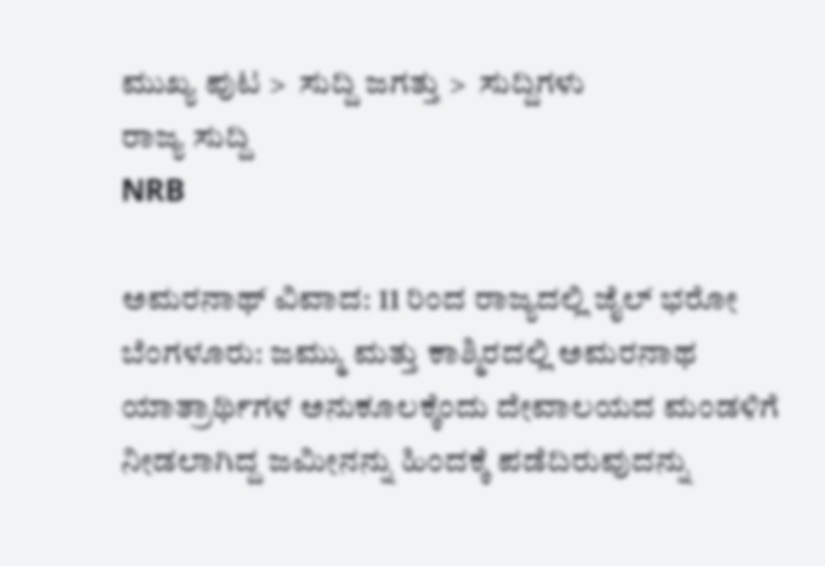ಮುಖ್ಯ ಪುಟ >  ಸುದ್ದಿ ಜಗತ್ತು >  ಸುದ್ದಿಗಳು
ರಾಜ್ಯ ಸುದ್ದಿ
NRB

ಅಮರನಾಥ್ ವಿವಾದ: 11 ರಿಂದ ರಾಜ್ಯದಲ್ಲಿ ಜೈಲ್‌‌ ಭರೋ
ಬೆಂಗಳೂರು: ಜಮ್ಮು ಮತ್ತು ಕಾಶ್ಮಿರದಲ್ಲಿ ಅಮರನಾಥ ಯಾತ್ರಾರ್ಥಿಗಳ ಅನುಕೂಲಕ್ಕೆಂದು ದೇವಾಲಯದ ಮಂಡಳಿಗೆ ನೀಡಲಾಗಿದ್ದ ಜಮೀನನ್ನು ಹಿಂದಕ್ಕೆ ಪಡೆದಿರುವುದನ್ನು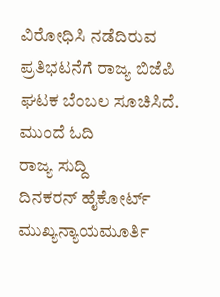ವಿರೋಧಿಸಿ ನಡೆದಿರುವ ಪ್ರತಿಭಟನೆಗೆ ರಾಜ್ಯ ಬಿಜೆಪಿ ಘಟಕ ಬೆಂಬಲ ಸೂಚಿಸಿದೆ.
ಮುಂದೆ ಓದಿ
ರಾಜ್ಯ ಸುದ್ದಿ
ದಿನಕರನ್ ಹೈಕೋರ್ಟ್ ಮುಖ್ಯನ್ಯಾಯಮೂರ್ತಿ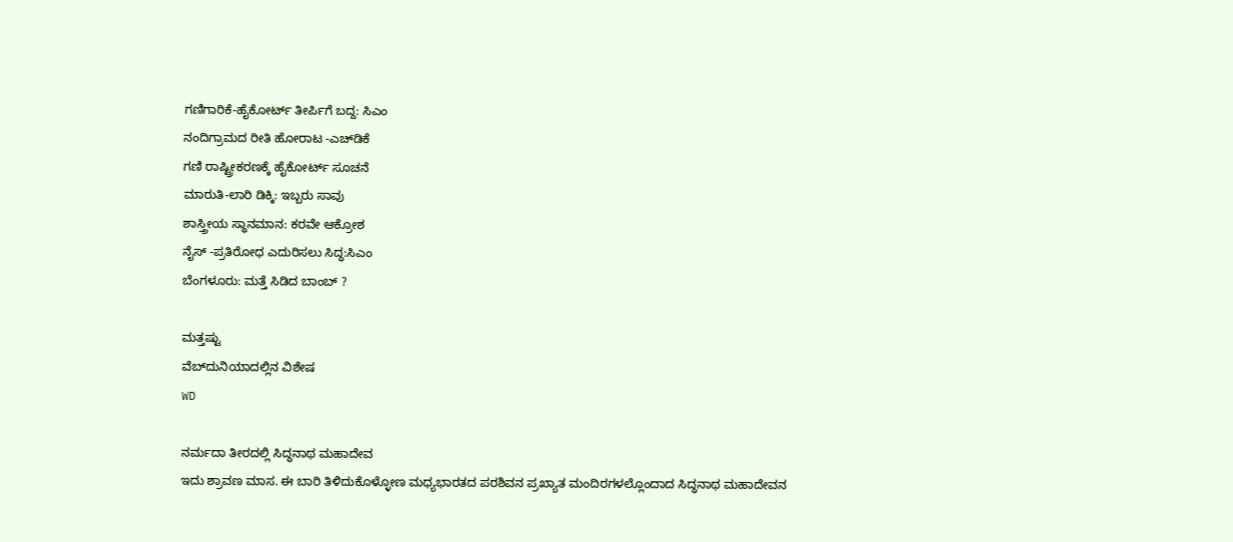ಗಣಿಗಾರಿಕೆ-ಹೈಕೋರ್ಟ್ ತೀರ್ಪಿಗೆ ಬದ್ದ: ಸಿಎಂ
ನಂದಿಗ್ರಾಮದ ರೀತಿ ಹೋರಾಟ -ಎಚ್‌ಡಿಕೆ
ಗಣಿ ರಾಷ್ಟ್ರೀಕರಣಕ್ಕೆ ಹೈಕೋರ್ಟ್ ಸೂಚನೆ
ಮಾರುತಿ-ಲಾರಿ ಡಿಕ್ಕಿ: ಇಬ್ಬರು ಸಾವು
ಶಾಸ್ತ್ರೀಯ ಸ್ಥಾನಮಾನ: ಕರವೇ ಆಕ್ರೋಶ
ನೈಸ್ -ಪ್ರತಿರೋಧ ಎದುರಿಸಲು ಸಿದ್ಧ:ಸಿಎಂ
ಬೆಂಗಳೂರು: ಮತ್ತೆ ಸಿಡಿದ ಬಾಂಬ್ ?

ಮತ್ತಷ್ಟು
ವೆಬ್‌ದುನಿಯಾದಲ್ಲಿನ ವಿಶೇಷ
WD

ನರ್ಮದಾ ತೀರದಲ್ಲಿ ಸಿದ್ಧನಾಥ ಮಹಾದೇವ
ಇದು ಶ್ರಾವಣ ಮಾಸ. ಈ ಬಾರಿ ತಿಳಿದುಕೊಳ್ಳೋಣ ಮಧ್ಯಭಾರತದ ಪರಶಿವನ ಪ್ರಖ್ಯಾತ ಮಂದಿರಗಳಲ್ಲೊಂದಾದ ಸಿದ್ಧನಾಥ ಮಹಾದೇವನ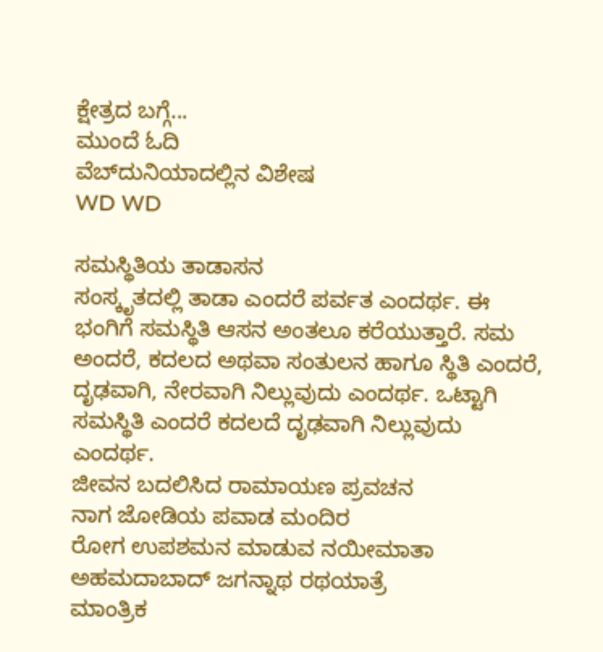ಕ್ಷೇತ್ರದ ಬಗ್ಗೆ...
ಮುಂದೆ ಓದಿ
ವೆಬ್‌ದುನಿಯಾದಲ್ಲಿನ ವಿಶೇಷ
WD WD

ಸಮಸ್ಥಿತಿಯ ತಾಡಾಸನ
ಸಂಸ್ಕೃತದಲ್ಲಿ ತಾಡಾ ಎಂದರೆ ಪರ್ವತ ಎಂದರ್ಥ. ಈ ಭಂಗಿಗೆ ಸಮಸ್ಥಿತಿ ಆಸನ ಅಂತಲೂ ಕರೆಯುತ್ತಾರೆ. ಸಮ ಅಂದರೆ, ಕದಲದ ಅಥವಾ ಸಂತುಲನ ಹಾಗೂ ಸ್ಥಿತಿ ಎಂದರೆ, ದೃಢವಾಗಿ, ನೇರವಾಗಿ ನಿಲ್ಲುವುದು ಎಂದರ್ಥ. ಒಟ್ಟಾಗಿ ಸಮಸ್ಥಿತಿ ಎಂದರೆ ಕದಲದೆ ದೃಢವಾಗಿ ನಿಲ್ಲುವುದು ಎಂದರ್ಥ.
ಜೀವನ ಬದಲಿಸಿದ ರಾಮಾಯಣ ಪ್ರವಚನ
ನಾಗ ಜೋಡಿಯ ಪವಾಡ ಮಂದಿರ
ರೋಗ ಉಪಶಮನ ಮಾಡುವ ನಯೀಮಾತಾ
ಅಹಮದಾಬಾದ್‌ ಜಗನ್ನಾಥ ರಥಯಾತ್ರೆ
ಮಾಂತ್ರಿಕ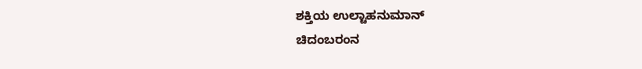ಶಕ್ತಿಯ ಉಲ್ಟಾಹನುಮಾನ್‌
ಚಿದಂಬರಂನ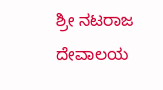ಶ್ರೀ ನಟರಾಜ ದೇವಾಲಯ